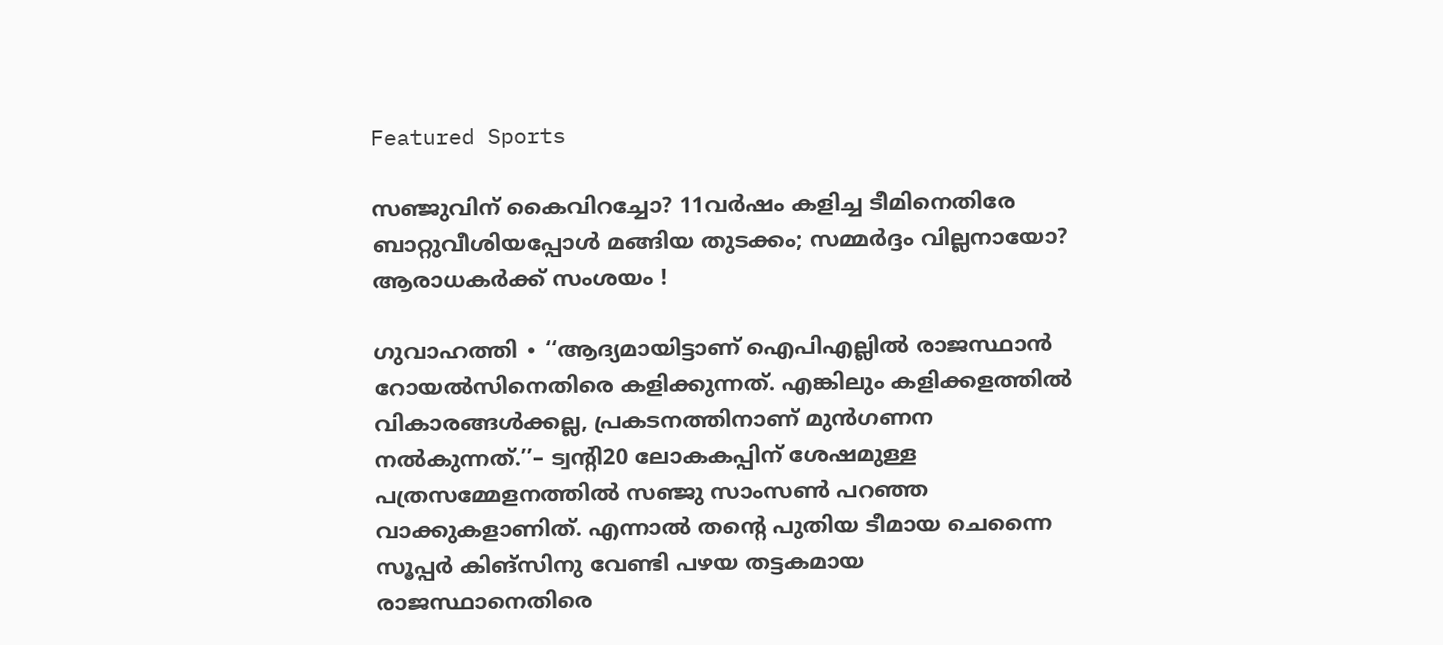Featured Sports

സഞ്ജുവിന് കൈവിറച്ചോ? 11വര്‍ഷം കളിച്ച ടീമിനെതിരേ ബാറ്റുവീശിയപ്പോള്‍ മങ്ങിയ തുടക്കം; സമ്മർദ്ദം വില്ലനായോ? ആരാധകര്‍ക്ക് സംശയം !

ഗുവാഹത്തി ∙ ‘‘ആദ്യമായിട്ടാണ് ഐപിഎല്ലിൽ രാജസ്ഥാൻ റോയൽസിനെതിരെ കളിക്കുന്നത്. എങ്കിലും കളിക്കളത്തിൽ വികാരങ്ങൾക്കല്ല, പ്രകടനത്തിനാണ് മുൻഗണന നൽകുന്നത്.’’– ട്വന്റി20 ലോകകപ്പിന് ശേഷമുള്ള പത്രസമ്മേളനത്തിൽ സഞ്ജു സാംസൺ പറഞ്ഞ വാക്കുകളാണിത്. എന്നാൽ തന്റെ പുതിയ ടീമായ ചെന്നൈ സൂപ്പർ കിങ്സിനു വേണ്ടി പഴയ തട്ടകമായ രാജസ്ഥാനെതിരെ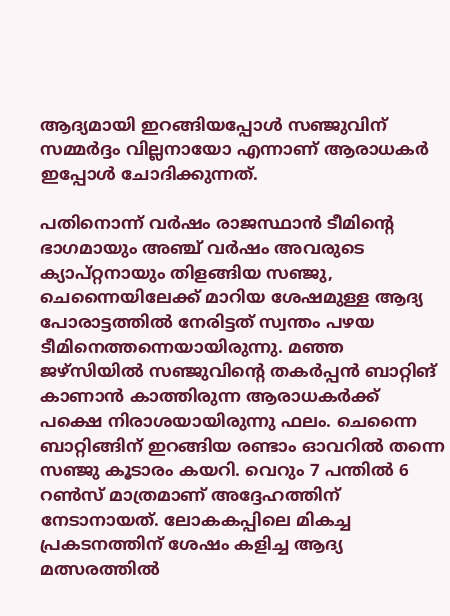ആദ്യമായി ഇറങ്ങിയപ്പോൾ സഞ്ജുവിന് സമ്മർദ്ദം വില്ലനായോ എന്നാണ് ആരാധകർ ഇപ്പോൾ ചോദിക്കുന്നത്.

പതിനൊന്ന് വർഷം രാജസ്ഥാൻ ടീമിന്റെ ഭാഗമായും അഞ്ച് വർഷം അവരുടെ ക്യാപ്റ്റനായും തിളങ്ങിയ സഞ്ജു, ചെന്നൈയിലേക്ക് മാറിയ ശേഷമുള്ള ആദ്യ പോരാട്ടത്തിൽ നേരിട്ടത് സ്വന്തം പഴയ ടീമിനെത്തന്നെയായിരുന്നു. മഞ്ഞ ജഴ്സിയിൽ സഞ്ജുവിന്റെ തകർപ്പൻ ബാറ്റിങ് കാണാൻ കാത്തിരുന്ന ആരാധകർക്ക് പക്ഷെ നിരാശയായിരുന്നു ഫലം. ചെന്നൈ ബാറ്റിങ്ങിന് ഇറങ്ങിയ രണ്ടാം ഓവറിൽ തന്നെ സഞ്ജു കൂടാരം കയറി. വെറും 7 പന്തിൽ 6 റൺസ് മാത്രമാണ് അദ്ദേഹത്തിന് നേടാനായത്. ലോകകപ്പിലെ മികച്ച പ്രകടനത്തിന് ശേഷം കളിച്ച ആദ്യ മത്സരത്തിൽ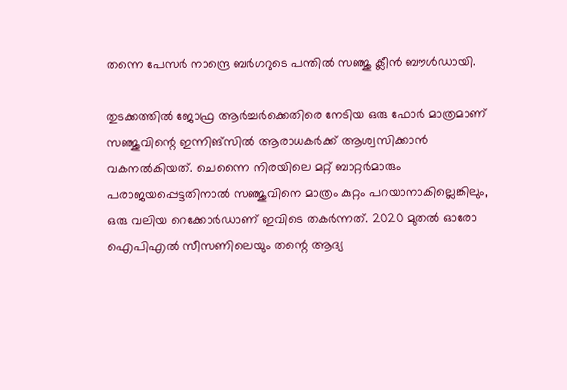തന്നെ പേസർ നാന്ദ്രെ ബർഗറുടെ പന്തിൽ സഞ്ജു ക്ലീൻ ബൗൾഡായി.

തുടക്കത്തിൽ ജോഫ്ര ആർച്ചർക്കെതിരെ നേടിയ ഒരു ഫോർ മാത്രമാണ് സഞ്ജുവിന്റെ ഇന്നിങ്സിൽ ആരാധകർക്ക് ആശ്വസിക്കാൻ വകനൽകിയത്. ചെന്നൈ നിരയിലെ മറ്റ് ബാറ്റർമാരും പരാജയപ്പെട്ടതിനാൽ സഞ്ജുവിനെ മാത്രം കുറ്റം പറയാനാകില്ലെങ്കിലും, ഒരു വലിയ റെക്കോർഡാണ് ഇവിടെ തകർന്നത്. 2020 മുതൽ ഓരോ ഐപിഎൽ സീസണിലെയും തന്റെ ആദ്യ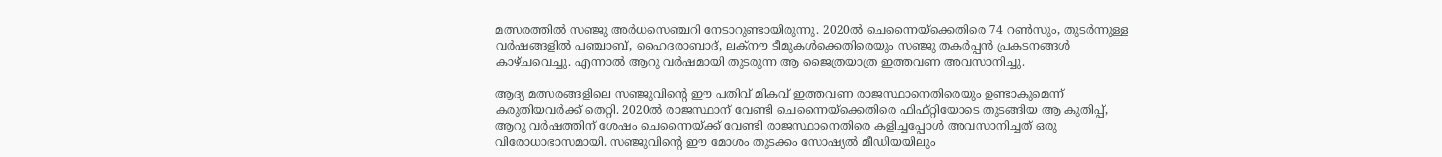മത്സരത്തിൽ സഞ്ജു അർധസെഞ്ചറി നേടാറുണ്ടായിരുന്നു. 2020ൽ ചെന്നൈയ്ക്കെതിരെ 74 റൺസും, തുടർന്നുള്ള വർഷങ്ങളിൽ പഞ്ചാബ്, ഹൈദരാബാദ്, ലക്നൗ ടീമുകൾക്കെതിരെയും സഞ്ജു തകർപ്പൻ പ്രകടനങ്ങൾ കാഴ്ചവെച്ചു. എന്നാൽ ആറു വർഷമായി തുടരുന്ന ആ ജൈത്രയാത്ര ഇത്തവണ അവസാനിച്ചു.

ആദ്യ മത്സരങ്ങളിലെ സഞ്ജുവിന്റെ ഈ പതിവ് മികവ് ഇത്തവണ രാജസ്ഥാനെതിരെയും ഉണ്ടാകുമെന്ന് കരുതിയവർക്ക് തെറ്റി. 2020ൽ രാജസ്ഥാന് വേണ്ടി ചെന്നൈയ്ക്കെതിരെ ഫിഫ്റ്റിയോടെ തുടങ്ങിയ ആ കുതിപ്പ്, ആറു വർഷത്തിന് ശേഷം ചെന്നൈയ്ക്ക് വേണ്ടി രാജസ്ഥാനെതിരെ കളിച്ചപ്പോൾ അവസാനിച്ചത് ഒരു വിരോധാഭാസമായി. സഞ്ജുവിന്റെ ഈ മോശം തുടക്കം സോഷ്യൽ മീഡിയയിലും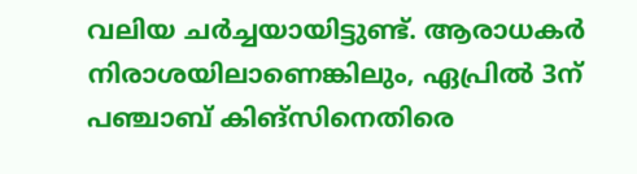വലിയ ചർച്ചയായിട്ടുണ്ട്. ആരാധകർ നിരാശയിലാണെങ്കിലും, ഏപ്രിൽ 3ന് പഞ്ചാബ് കിങ്സിനെതിരെ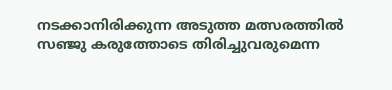നടക്കാനിരിക്കുന്ന അടുത്ത മത്സരത്തിൽ സഞ്ജു കരുത്തോടെ തിരിച്ചുവരുമെന്ന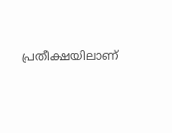പ്രതീക്ഷയിലാണ്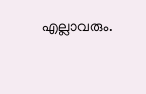എല്ലാവരും.